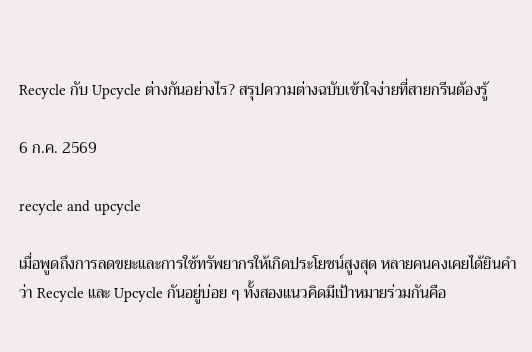Recycle กับ Upcycle ต่างกันอย่างไร? สรุปความต่างฉบับเข้าใจง่ายที่สายกรีนต้องรู้

6 ก.ค. 2569

recycle and upcycle

เมื่อพูดถึงการลดขยะและการใช้ทรัพยากรให้เกิดประโยชน์สูงสุด หลายคนคงเคยได้ยินคำว่า Recycle และ Upcycle กันอยู่บ่อย ๆ ทั้งสองแนวคิดมีเป้าหมายร่วมกันคือ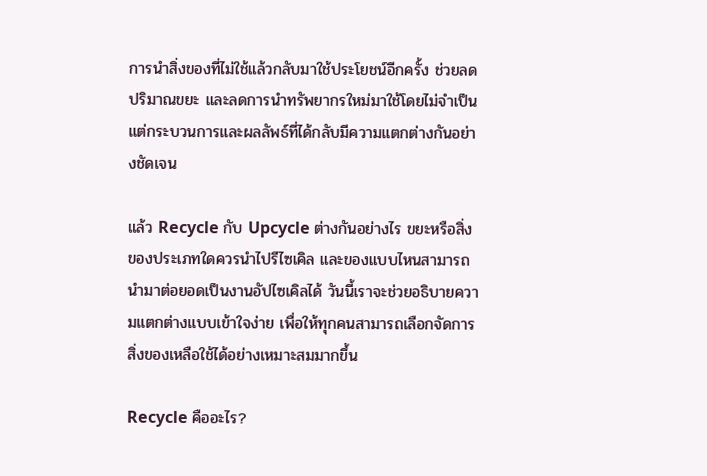การนำสิ่งของที่ไม่ใช้แล้วกลับมาใช้ประโยชน์อีกครั้ง ช่วยลดปริมาณขยะ และลดการนำทรัพยากรใหม่มาใช้โดยไม่จำเป็น แต่กระบวนการและผลลัพธ์ที่ได้กลับมีความแตกต่างกันอย่างชัดเจน

แล้ว Recycle กับ Upcycle ต่างกันอย่างไร ขยะหรือสิ่งของประเภทใดควรนำไปรีไซเคิล และของแบบไหนสามารถนำมาต่อยอดเป็นงานอัปไซเคิลได้ วันนี้เราจะช่วยอธิบายความแตกต่างแบบเข้าใจง่าย เพื่อให้ทุกคนสามารถเลือกจัดการสิ่งของเหลือใช้ได้อย่างเหมาะสมมากขึ้น

Recycle คืออะไร?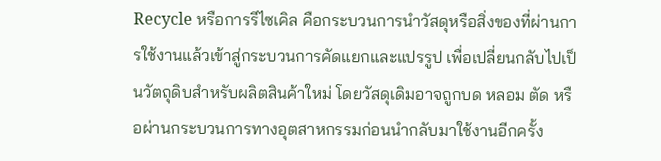Recycle หรือการรีไซเคิล คือกระบวนการนำวัสดุหรือสิ่งของที่ผ่านการใช้งานแล้วเข้าสู่กระบวนการคัดแยกและแปรรูป เพื่อเปลี่ยนกลับไปเป็นวัตถุดิบสำหรับผลิตสินค้าใหม่ โดยวัสดุเดิมอาจถูกบด หลอม ตัด หรือผ่านกระบวนการทางอุตสาหกรรมก่อนนำกลับมาใช้งานอีกครั้ง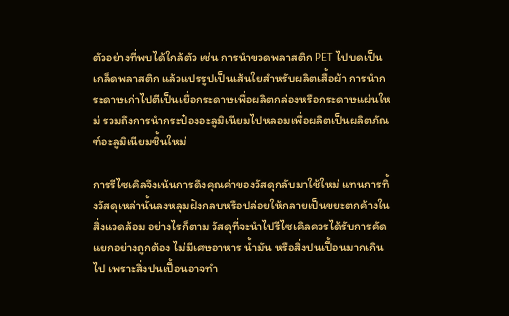ตัวอย่างที่พบได้ใกล้ตัว เช่น การนำขวดพลาสติก PET ไปบดเป็นเกล็ดพลาสติก แล้วแปรรูปเป็นเส้นใยสำหรับผลิตเสื้อผ้า การนำกระดาษเก่าไปตีเป็นเยื่อกระดาษเพื่อผลิตกล่องหรือกระดาษแผ่นใหม่ รวมถึงการนำกระป๋องอะลูมิเนียมไปหลอมเพื่อผลิตเป็นผลิตภัณฑ์อะลูมิเนียมชิ้นใหม่

การรีไซเคิลจึงเน้นการดึงคุณค่าของวัสดุกลับมาใช้ใหม่ แทนการทิ้งวัสดุเหล่านั้นลงหลุมฝังกลบหรือปล่อยให้กลายเป็นขยะตกค้างในสิ่งแวดล้อม อย่างไรก็ตาม วัสดุที่จะนำไปรีไซเคิลควรได้รับการคัดแยกอย่างถูกต้อง ไม่มีเศษอาหาร น้ำมัน หรือสิ่งปนเปื้อนมากเกินไป เพราะสิ่งปนเปื้อนอาจทำ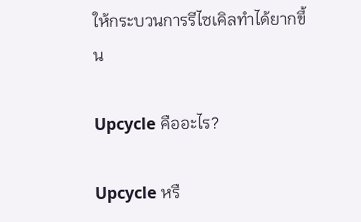ให้กระบวนการรีไซเคิลทำได้ยากขึ้น

Upcycle คืออะไร?

Upcycle หรื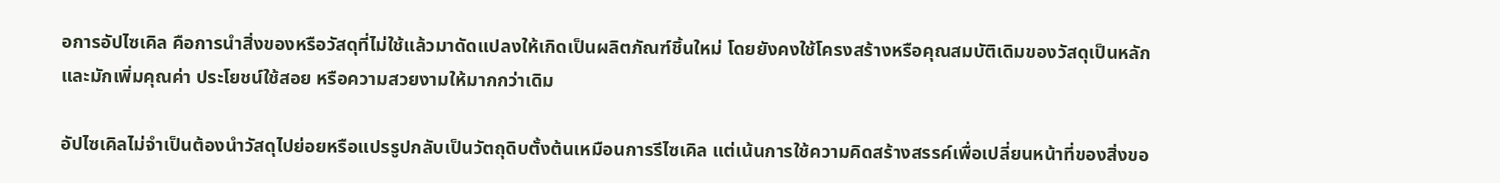อการอัปไซเคิล คือการนำสิ่งของหรือวัสดุที่ไม่ใช้แล้วมาดัดแปลงให้เกิดเป็นผลิตภัณฑ์ชิ้นใหม่ โดยยังคงใช้โครงสร้างหรือคุณสมบัติเดิมของวัสดุเป็นหลัก และมักเพิ่มคุณค่า ประโยชน์ใช้สอย หรือความสวยงามให้มากกว่าเดิม

อัปไซเคิลไม่จำเป็นต้องนำวัสดุไปย่อยหรือแปรรูปกลับเป็นวัตถุดิบตั้งต้นเหมือนการรีไซเคิล แต่เน้นการใช้ความคิดสร้างสรรค์เพื่อเปลี่ยนหน้าที่ของสิ่งขอ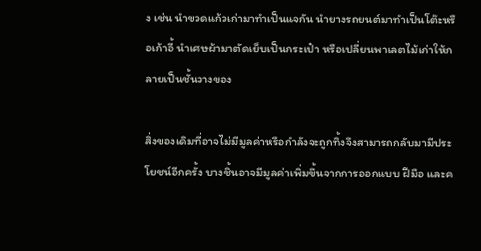ง เช่น นำขวดแก้วเก่ามาทำเป็นแจกัน นำยางรถยนต์มาทำเป็นโต๊ะหรือเก้าอี้ นำเศษผ้ามาตัดเย็บเป็นกระเป๋า หรือเปลี่ยนพาเลตไม้เก่าให้กลายเป็นชั้นวางของ

สิ่งของเดิมที่อาจไม่มีมูลค่าหรือกำลังจะถูกทิ้งจึงสามารถกลับมามีประโยชน์อีกครั้ง บางชิ้นอาจมีมูลค่าเพิ่มขึ้นจากการออกแบบ ฝีมือ และค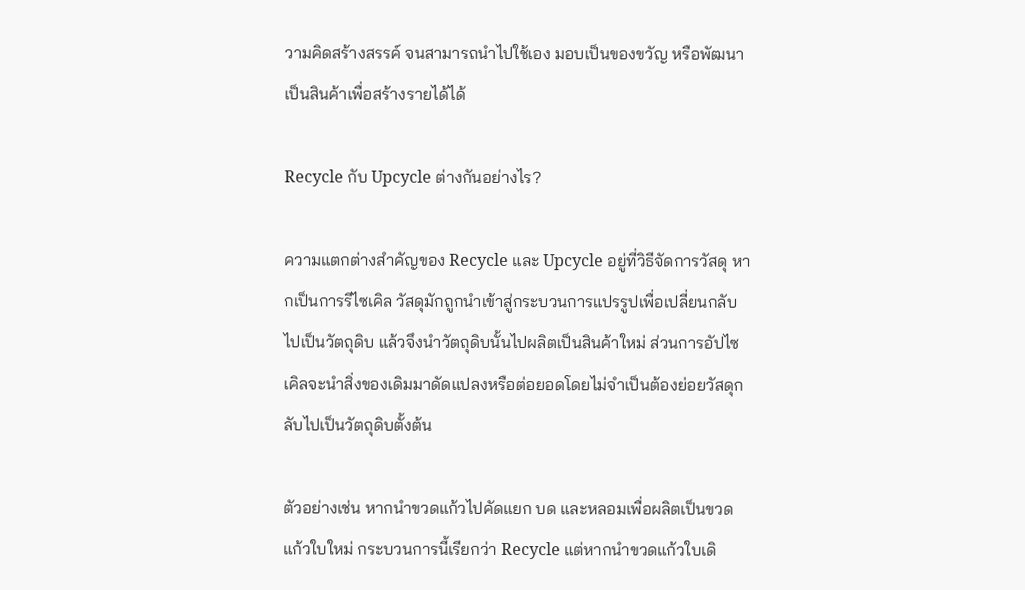วามคิดสร้างสรรค์ จนสามารถนำไปใช้เอง มอบเป็นของขวัญ หรือพัฒนาเป็นสินค้าเพื่อสร้างรายได้ได้

Recycle กับ Upcycle ต่างกันอย่างไร?

ความแตกต่างสำคัญของ Recycle และ Upcycle อยู่ที่วิธีจัดการวัสดุ หากเป็นการรีไซเคิล วัสดุมักถูกนำเข้าสู่กระบวนการแปรรูปเพื่อเปลี่ยนกลับไปเป็นวัตถุดิบ แล้วจึงนำวัตถุดิบนั้นไปผลิตเป็นสินค้าใหม่ ส่วนการอัปไซเคิลจะนำสิ่งของเดิมมาดัดแปลงหรือต่อยอดโดยไม่จำเป็นต้องย่อยวัสดุกลับไปเป็นวัตถุดิบตั้งต้น

ตัวอย่างเช่น หากนำขวดแก้วไปคัดแยก บด และหลอมเพื่อผลิตเป็นขวดแก้วใบใหม่ กระบวนการนี้เรียกว่า Recycle แต่หากนำขวดแก้วใบเดิ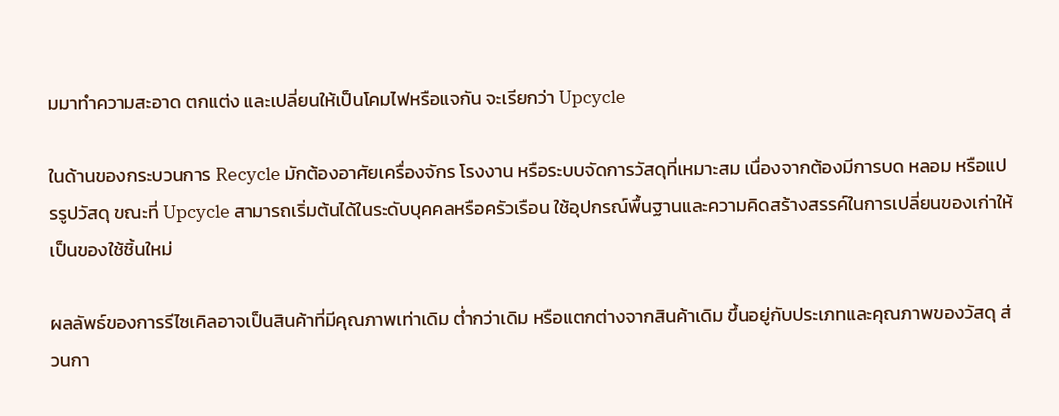มมาทำความสะอาด ตกแต่ง และเปลี่ยนให้เป็นโคมไฟหรือแจกัน จะเรียกว่า Upcycle

ในด้านของกระบวนการ Recycle มักต้องอาศัยเครื่องจักร โรงงาน หรือระบบจัดการวัสดุที่เหมาะสม เนื่องจากต้องมีการบด หลอม หรือแปรรูปวัสดุ ขณะที่ Upcycle สามารถเริ่มต้นได้ในระดับบุคคลหรือครัวเรือน ใช้อุปกรณ์พื้นฐานและความคิดสร้างสรรค์ในการเปลี่ยนของเก่าให้เป็นของใช้ชิ้นใหม่

ผลลัพธ์ของการรีไซเคิลอาจเป็นสินค้าที่มีคุณภาพเท่าเดิม ต่ำกว่าเดิม หรือแตกต่างจากสินค้าเดิม ขึ้นอยู่กับประเภทและคุณภาพของวัสดุ ส่วนกา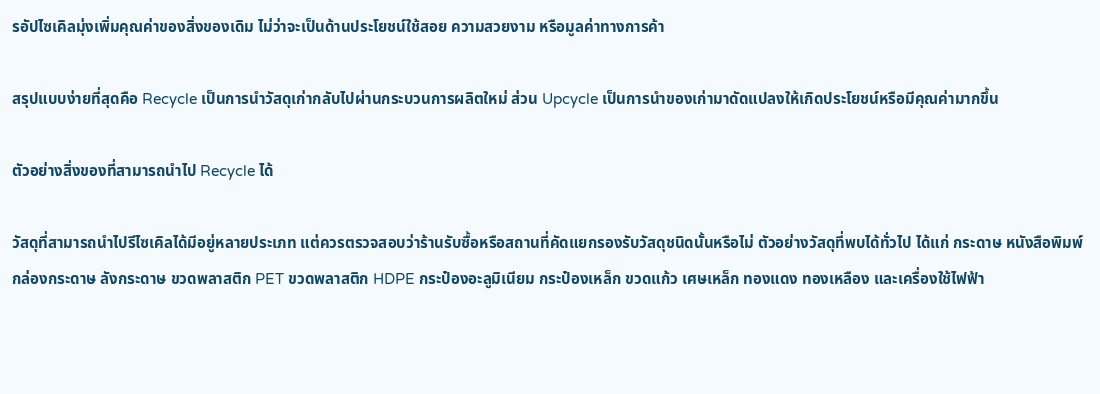รอัปไซเคิลมุ่งเพิ่มคุณค่าของสิ่งของเดิม ไม่ว่าจะเป็นด้านประโยชน์ใช้สอย ความสวยงาม หรือมูลค่าทางการค้า

สรุปแบบง่ายที่สุดคือ Recycle เป็นการนำวัสดุเก่ากลับไปผ่านกระบวนการผลิตใหม่ ส่วน Upcycle เป็นการนำของเก่ามาดัดแปลงให้เกิดประโยชน์หรือมีคุณค่ามากขึ้น

ตัวอย่างสิ่งของที่สามารถนำไป Recycle ได้

วัสดุที่สามารถนำไปรีไซเคิลได้มีอยู่หลายประเภท แต่ควรตรวจสอบว่าร้านรับซื้อหรือสถานที่คัดแยกรองรับวัสดุชนิดนั้นหรือไม่ ตัวอย่างวัสดุที่พบได้ทั่วไป ได้แก่ กระดาษ หนังสือพิมพ์ กล่องกระดาษ ลังกระดาษ ขวดพลาสติก PET ขวดพลาสติก HDPE กระป๋องอะลูมิเนียม กระป๋องเหล็ก ขวดแก้ว เศษเหล็ก ทองแดง ทองเหลือง และเครื่องใช้ไฟฟ้า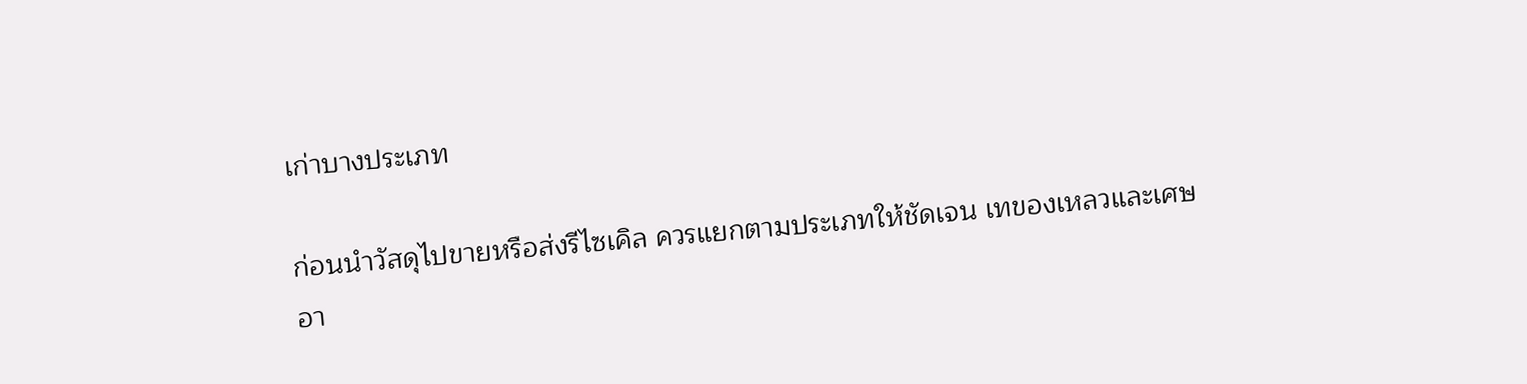เก่าบางประเภท

ก่อนนำวัสดุไปขายหรือส่งรีไซเคิล ควรแยกตามประเภทให้ชัดเจน เทของเหลวและเศษอา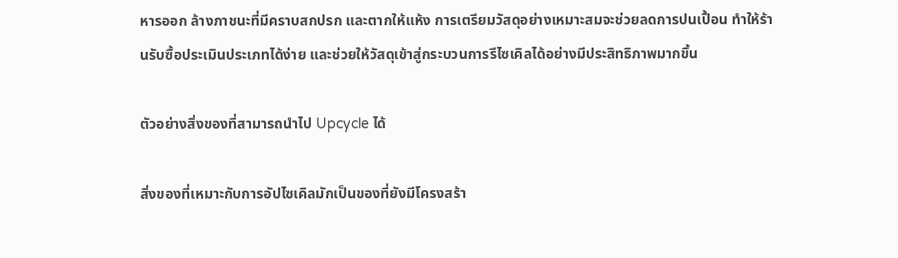หารออก ล้างภาชนะที่มีคราบสกปรก และตากให้แห้ง การเตรียมวัสดุอย่างเหมาะสมจะช่วยลดการปนเปื้อน ทำให้ร้านรับซื้อประเมินประเภทได้ง่าย และช่วยให้วัสดุเข้าสู่กระบวนการรีไซเคิลได้อย่างมีประสิทธิภาพมากขึ้น

ตัวอย่างสิ่งของที่สามารถนำไป Upcycle ได้

สิ่งของที่เหมาะกับการอัปไซเคิลมักเป็นของที่ยังมีโครงสร้า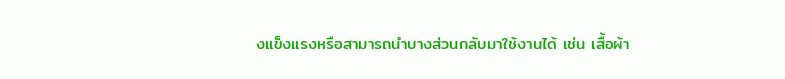งแข็งแรงหรือสามารถนำบางส่วนกลับมาใช้งานได้ เช่น เสื้อผ้า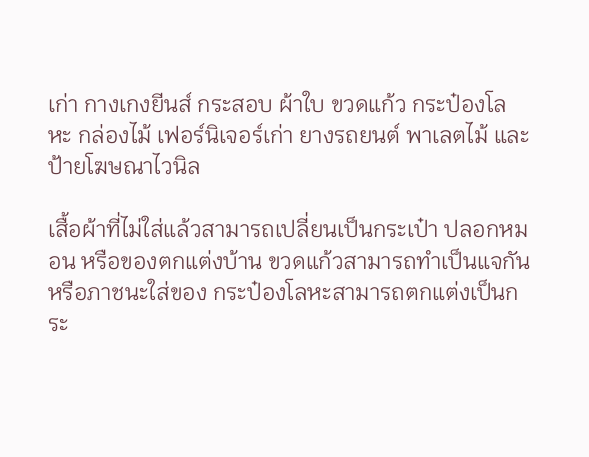เก่า กางเกงยีนส์ กระสอบ ผ้าใบ ขวดแก้ว กระป๋องโลหะ กล่องไม้ เฟอร์นิเจอร์เก่า ยางรถยนต์ พาเลตไม้ และป้ายโฆษณาไวนิล

เสื้อผ้าที่ไม่ใส่แล้วสามารถเปลี่ยนเป็นกระเป๋า ปลอกหมอน หรือของตกแต่งบ้าน ขวดแก้วสามารถทำเป็นแจกันหรือภาชนะใส่ของ กระป๋องโลหะสามารถตกแต่งเป็นกระ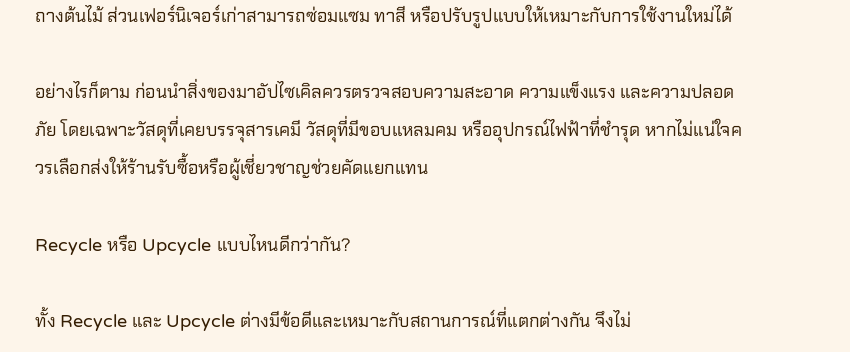ถางต้นไม้ ส่วนเฟอร์นิเจอร์เก่าสามารถซ่อมแซม ทาสี หรือปรับรูปแบบให้เหมาะกับการใช้งานใหม่ได้

อย่างไรก็ตาม ก่อนนำสิ่งของมาอัปไซเคิลควรตรวจสอบความสะอาด ความแข็งแรง และความปลอดภัย โดยเฉพาะวัสดุที่เคยบรรจุสารเคมี วัสดุที่มีขอบแหลมคม หรืออุปกรณ์ไฟฟ้าที่ชำรุด หากไม่แน่ใจควรเลือกส่งให้ร้านรับซื้อหรือผู้เชี่ยวชาญช่วยคัดแยกแทน

Recycle หรือ Upcycle แบบไหนดีกว่ากัน?

ทั้ง Recycle และ Upcycle ต่างมีข้อดีและเหมาะกับสถานการณ์ที่แตกต่างกัน จึงไม่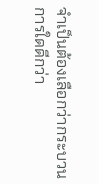จำเป็นต้องเลือกว่ากระบวนการใดดีกว่า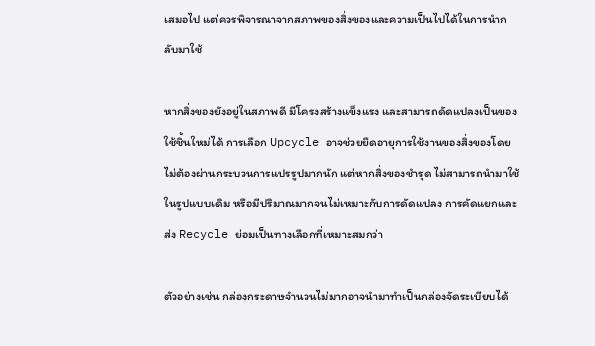เสมอไป แต่ควรพิจารณาจากสภาพของสิ่งของและความเป็นไปได้ในการนำกลับมาใช้

หากสิ่งของยังอยู่ในสภาพดี มีโครงสร้างแข็งแรง และสามารถดัดแปลงเป็นของใช้ชิ้นใหม่ได้ การเลือก Upcycle อาจช่วยยืดอายุการใช้งานของสิ่งของโดยไม่ต้องผ่านกระบวนการแปรรูปมากนัก แต่หากสิ่งของชำรุด ไม่สามารถนำมาใช้ในรูปแบบเดิม หรือมีปริมาณมากจนไม่เหมาะกับการดัดแปลง การคัดแยกและส่ง Recycle ย่อมเป็นทางเลือกที่เหมาะสมกว่า

ตัวอย่างเช่น กล่องกระดาษจำนวนไม่มากอาจนำมาทำเป็นกล่องจัดระเบียบได้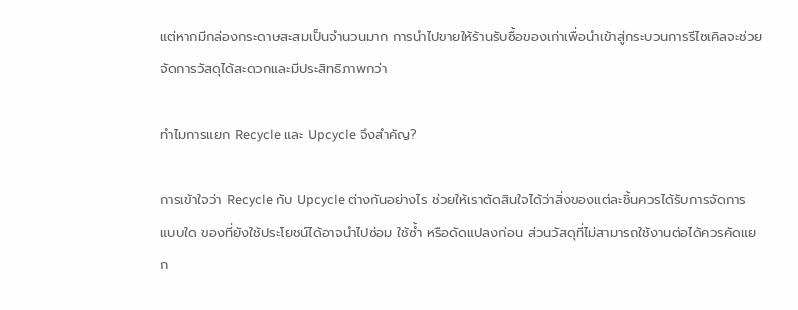แต่หากมีกล่องกระดาษสะสมเป็นจำนวนมาก การนำไปขายให้ร้านรับซื้อของเก่าเพื่อนำเข้าสู่กระบวนการรีไซเคิลจะช่วยจัดการวัสดุได้สะดวกและมีประสิทธิภาพกว่า

ทำไมการแยก Recycle และ Upcycle จึงสำคัญ?

การเข้าใจว่า Recycle กับ Upcycle ต่างกันอย่างไร ช่วยให้เราตัดสินใจได้ว่าสิ่งของแต่ละชิ้นควรได้รับการจัดการแบบใด ของที่ยังใช้ประโยชน์ได้อาจนำไปซ่อม ใช้ซ้ำ หรือดัดแปลงก่อน ส่วนวัสดุที่ไม่สามารถใช้งานต่อได้ควรคัดแยก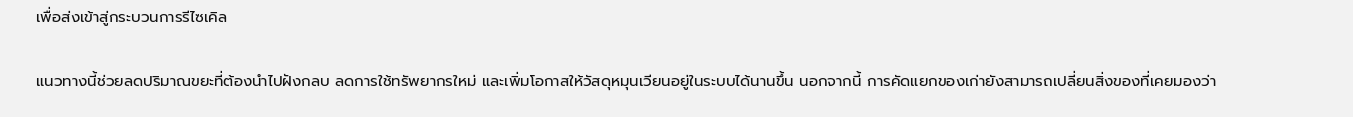เพื่อส่งเข้าสู่กระบวนการรีไซเคิล

แนวทางนี้ช่วยลดปริมาณขยะที่ต้องนำไปฝังกลบ ลดการใช้ทรัพยากรใหม่ และเพิ่มโอกาสให้วัสดุหมุนเวียนอยู่ในระบบได้นานขึ้น นอกจากนี้ การคัดแยกของเก่ายังสามารถเปลี่ยนสิ่งของที่เคยมองว่า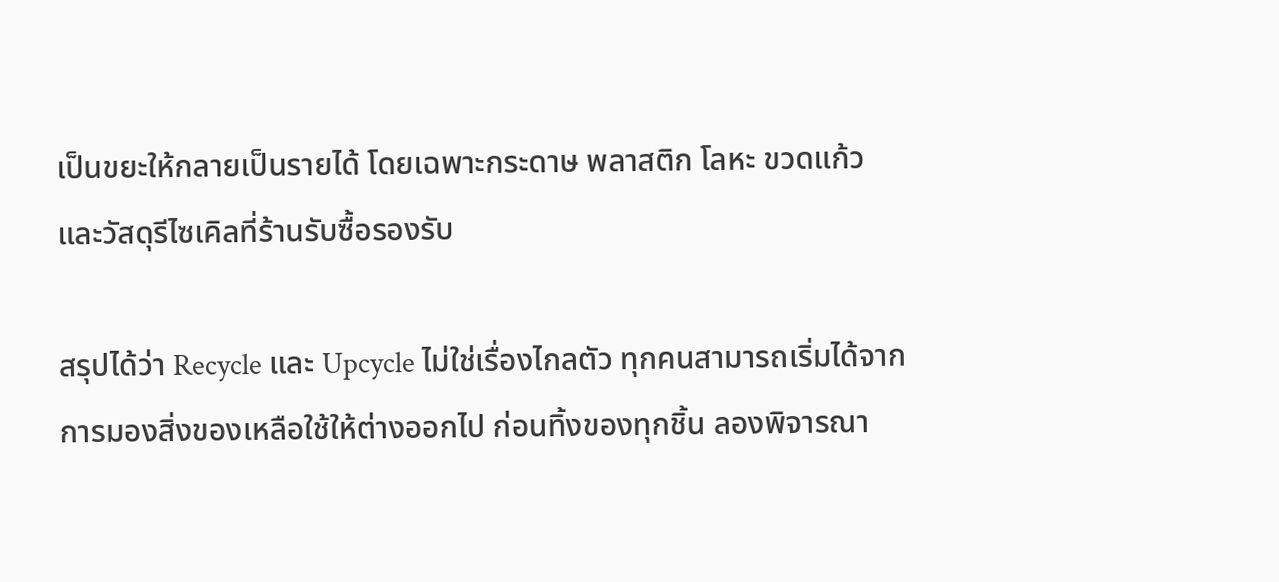เป็นขยะให้กลายเป็นรายได้ โดยเฉพาะกระดาษ พลาสติก โลหะ ขวดแก้ว และวัสดุรีไซเคิลที่ร้านรับซื้อรองรับ

สรุปได้ว่า Recycle และ Upcycle ไม่ใช่เรื่องไกลตัว ทุกคนสามารถเริ่มได้จากการมองสิ่งของเหลือใช้ให้ต่างออกไป ก่อนทิ้งของทุกชิ้น ลองพิจารณา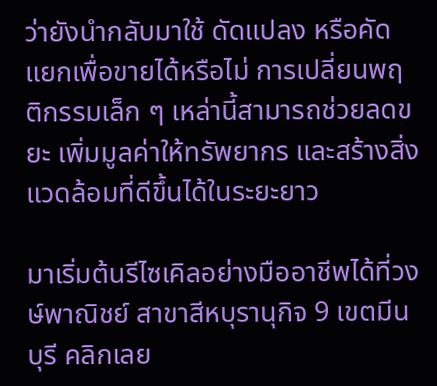ว่ายังนำกลับมาใช้ ดัดแปลง หรือคัดแยกเพื่อขายได้หรือไม่ การเปลี่ยนพฤติกรรมเล็ก ๆ เหล่านี้สามารถช่วยลดขยะ เพิ่มมูลค่าให้ทรัพยากร และสร้างสิ่งแวดล้อมที่ดีขึ้นได้ในระยะยาว

มาเริ่มต้นรีไซเคิลอย่างมืออาชีพได้ที่วงษ์พาณิชย์ สาขาสีหบุรานุกิจ 9 เขตมีนบุรี คลิกเลย